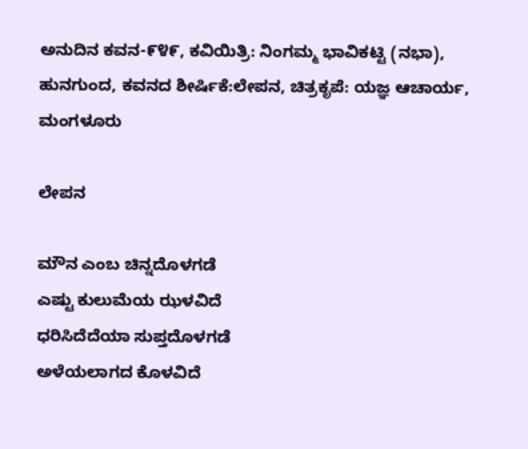ಅನುದಿನ ಕವನ-೯೪೯, ಕವಿಯಿತ್ರಿ: ನಿಂಗಮ್ಮ ಭಾವಿಕಟ್ಟಿ (ನಭಾ),  ಹುನಗುಂದ, ಕವನದ ಶೀರ್ಷಿಕೆ:ಲೇಪನ, ಚಿತ್ರಕೃಪೆ: ಯಜ್ಞ ಆಚಾರ್ಯ, ಮಂಗಳೂರು

ಲೇಪನ

ಮೌನ ಎಂಬ ಚಿನ್ನದೊಳಗಡೆ
ಎಷ್ಟು ಕುಲುಮೆಯ ಝಳವಿದೆ
ಧರಿಸಿದೆದೆಯಾ ಸುಪ್ತದೊಳಗಡೆ
ಅಳೆಯಲಾಗದ ಕೊಳವಿದೆ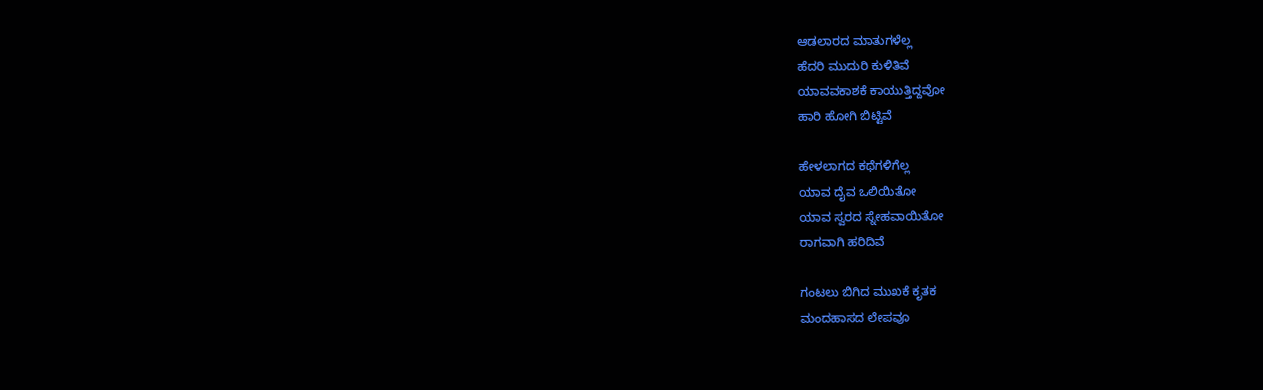ಆಡಲಾರದ ಮಾತುಗಳೆಲ್ಲ
ಹೆದರಿ ಮುದುರಿ ಕುಳಿತಿವೆ
ಯಾವವಕಾಶಕೆ ಕಾಯುತ್ತಿದ್ದವೋ
ಹಾರಿ ಹೋಗಿ ಬಿಟ್ಟಿವೆ

ಹೇಳಲಾಗದ ಕಥೆಗಳಿಗೆಲ್ಲ
ಯಾವ ದೈವ ಒಲಿಯಿತೋ
ಯಾವ ಸ್ವರದ ಸ್ನೇಹವಾಯಿತೋ
ರಾಗವಾಗಿ ಹರಿದಿವೆ

ಗಂಟಲು ಬಿಗಿದ ಮುಖಕೆ ಕೃತಕ
ಮಂದಹಾಸದ ಲೇಪವೂ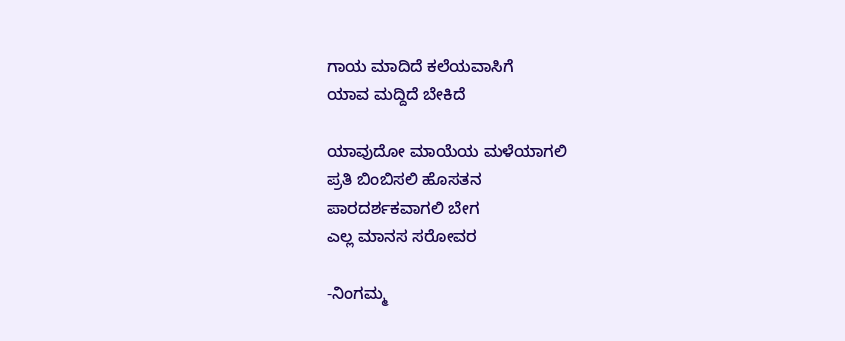ಗಾಯ ಮಾದಿದೆ ಕಲೆಯವಾಸಿಗೆ
ಯಾವ ಮದ್ದಿದೆ ಬೇಕಿದೆ

ಯಾವುದೋ ಮಾಯೆಯ ಮಳೆಯಾಗಲಿ
ಪ್ರತಿ ಬಿಂಬಿಸಲಿ ಹೊಸತನ
ಪಾರದರ್ಶಕವಾಗಲಿ ಬೇಗ
ಎಲ್ಲ ಮಾನಸ ಸರೋವರ

-ನಿಂಗಮ್ಮ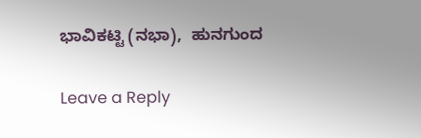ಭಾವಿಕಟ್ಟಿ (ನಭಾ),  ಹುನಗುಂದ

Leave a Reply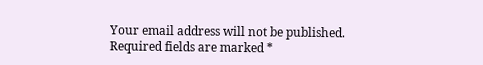Your email address will not be published. Required fields are marked *